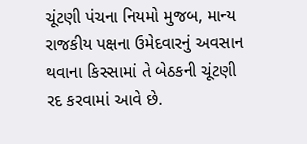ચૂંટણી પંચના નિયમો મુજબ, માન્ય રાજકીય પક્ષના ઉમેદવારનું અવસાન થવાના કિસ્સામાં તે બેઠકની ચૂંટણી રદ કરવામાં આવે છે.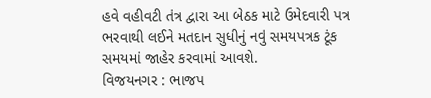હવે વહીવટી તંત્ર દ્વારા આ બેઠક માટે ઉમેદવારી પત્ર ભરવાથી લઈને મતદાન સુધીનું નવું સમયપત્રક ટૂંક સમયમાં જાહેર કરવામાં આવશે.
વિજયનગર : ભાજપ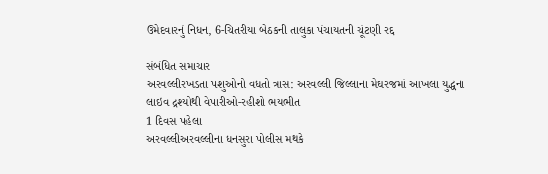ઉમેદવારનું નિધન, 6-ચિતરીયા બેઠકની તાલુકા પંચાયતની ચૂંટણી રદ્દ

સંબંધિત સમાચાર
અરવલ્લીરખડતા પશુઓનો વધતો ત્રાસ: અરવલ્લી જિલ્લાના મેઘરજમાં આખલા યુદ્ધના લાઇવ દ્રશ્યોથી વેપારીઓ-રહીશો ભયભીત
1 દિવસ પહેલા
અરવલ્લીઅરવલ્લીના ધનસુરા પોલીસ મથકે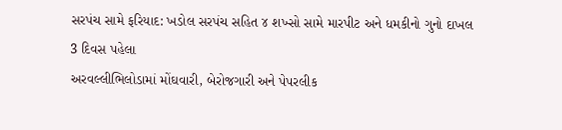સરપંચ સામે ફરિયાદ: ખડોલ સરપંચ સહિત ૪ શખ્સો સામે મારપીટ અને ધમકીનો ગુનો દાખલ
3 દિવસ પહેલા
અરવલ્લીભિલોડામાં મોંઘવારી, બેરોજગારી અને પેપરલીક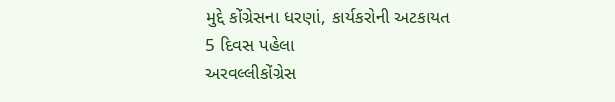મુદ્દે કોંગ્રેસના ધરણાં, કાર્યકરોની અટકાયત
5 દિવસ પહેલા
અરવલ્લીકોંગ્રેસ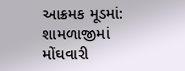આક્રમક મૂડમાં: શામળાજીમાં મોંઘવારી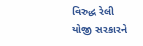વિરુદ્ધ રેલી યોજી સરકારને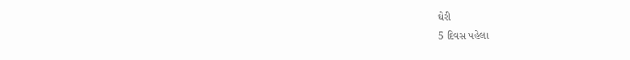ઘેરી
5 દિવસ પહેલા